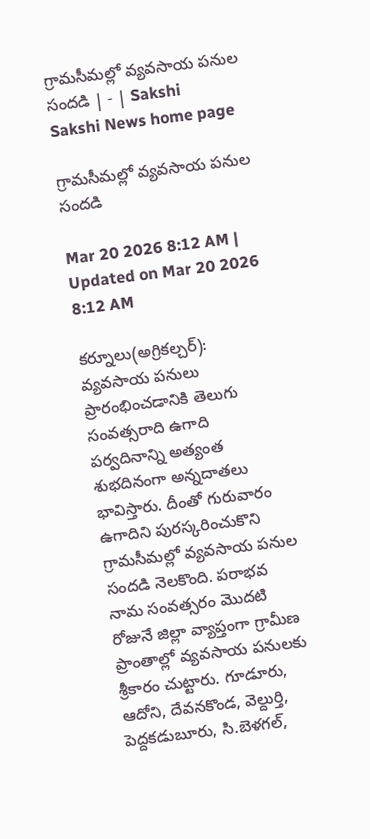గ్రామసీమల్లో వ్యవసాయ పనుల సందడి | - | Sakshi
Sakshi News home page

గ్రామసీమల్లో వ్యవసాయ పనుల సందడి

Mar 20 2026 8:12 AM | Updated on Mar 20 2026 8:12 AM

కర్నూలు(అగ్రికల్చర్‌): వ్యవసాయ పనులు ప్రారంభించడానికి తెలుగు సంవత్సరాది ఉగాది పర్వదినాన్ని అత్యంత శుభదినంగా అన్నదాతలు భావిస్తారు. దీంతో గురువారం ఉగాదిని పురస్కరించుకొని గ్రామసీమల్లో వ్యవసాయ పనుల సందడి నెలకొంది. పరాభవ నామ సంవత్సరం మొదటి రోజునే జిల్లా వ్యాప్తంగా గ్రామీణ ప్రాంతాల్లో వ్యవసాయ పనులకు శ్రీకారం చుట్టారు. గూడూరు, ఆదోని, దేవనకొండ, వెల్దుర్తి, పెద్దకడుబూరు, సి.బెళగల్‌,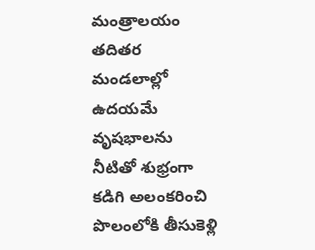మంత్రాలయం తదితర మండలాల్లో ఉదయమే వృషభాలను నీటితో శుభ్రంగా కడిగి అలంకరించి పొలంలోకి తీసుకెళ్లి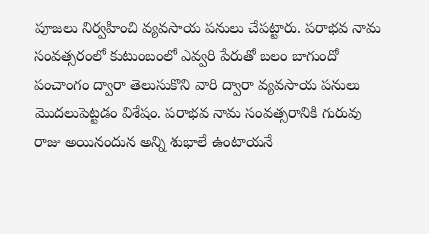పూజలు నిర్వహించి వ్యవసాయ పనులు చేపట్టారు. పరాభవ నామ సంవత్సరంలో కుటుంబంలో ఎవ్వరి పేరుతో బలం బాగుందో పంచాంగం ద్వారా తెలుసుకొని వారి ద్వారా వ్యవసాయ పనులు మొదలుపెట్టడం విశేషం. పరాభవ నామ సంవత్సరానికి గురువు రాజు అయినందున అన్ని శుభాలే ఉంటాయనే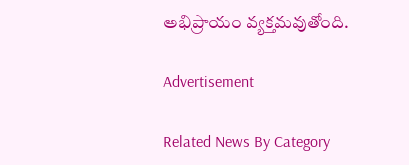అభిప్రాయం వ్యక్తమవుతోంది.

Advertisement

Related News By Category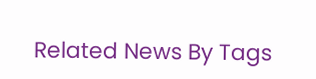Related News By Tags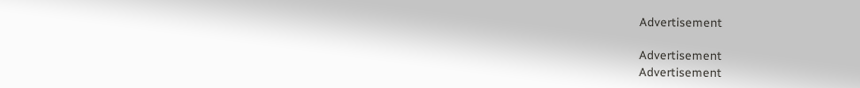Advertisement

Advertisement
Advertisement